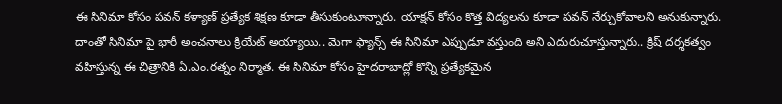ఈ సినిమా కోసం పవన్ కళ్యాణ్ ప్రత్యేక శిక్షణ కూడా తీసుకుంటూన్నారు. యాక్షన్ కోసం కొత్త విద్యలను కూడా పవన్ నేర్చుకోవాలని అనుకున్నారు. దాంతో సినిమా పై భారీ అంచనాలు క్రియేట్ అయ్యాయి.. మెగా ఫ్యాన్స్ ఈ సినిమా ఎప్పుడూ వస్తుంది అని ఎదురుచూస్తున్నారు.. క్రిష్ దర్శకత్వం వహిస్తున్న ఈ చిత్రానికి ఏ.ఎం.రత్నం నిర్మాత. ఈ సినిమా కోసం హైదరాబాద్లో కొన్ని ప్రత్యేకమైన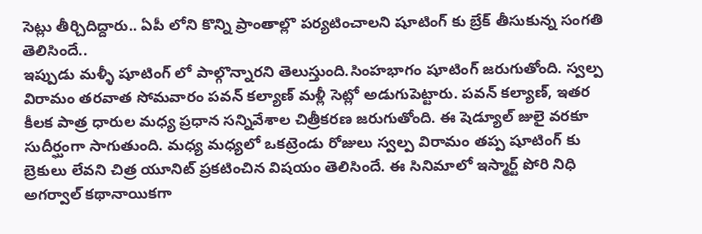సెట్లు తీర్చిదిద్దారు.. ఏపీ లోని కొన్ని ప్రాంతాల్లొ పర్యటించాలని షూటింగ్ కు బ్రేక్ తీసుకున్న సంగతి తెలిసిందే..
ఇప్పుడు మళ్ళీ షూటింగ్ లో పాల్గొన్నారని తెలుస్తుంది.సింహభాగం షూటింగ్ జరుగుతోంది. స్వల్ప విరామం తరవాత సోమవారం పవన్ కల్యాణ్ మళ్లీ సెట్లో అడుగుపెట్టారు. పవన్ కల్యాణ్, ఇతర కీలక పాత్ర ధారుల మధ్య ప్రధాన సన్నివేశాల చిత్రీకరణ జరుగుతోంది. ఈ షెడ్యూల్ జులై వరకూ సుదీర్ఘంగా సాగుతుంది. మధ్య మధ్యలో ఒకట్రెండు రోజులు స్వల్ప విరామం తప్ప షూటింగ్ కు బ్రెకులు లేవని చిత్ర యూనిట్ ప్రకటించిన విషయం తెలిసిందే. ఈ సినిమాలో ఇస్మార్ట్ పోరి నిధి అగర్వాల్ కథానాయికగా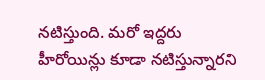నటిస్తుంది. మరో ఇద్దరు హీరోయిన్లు కూడా నటిస్తున్నారని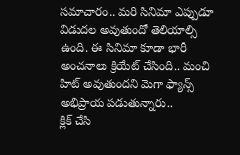సమాచారం.. మరి సినిమా ఎప్పుడూ విడుదల అవుతుందో తెలియాల్సి ఉంది. ఈ సినిమా కూడా భారీ అంచనాలు క్రియేట్ చేసింది.. మంచి హిట్ అవుతుందని మెగా ఫ్యాన్స్ అభిప్రాయ పడుతున్నారు..
క్లిక్ చేసి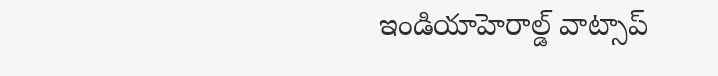ఇండియాహెరాల్డ్ వాట్సాప్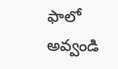ఫాలో అవ్వండి